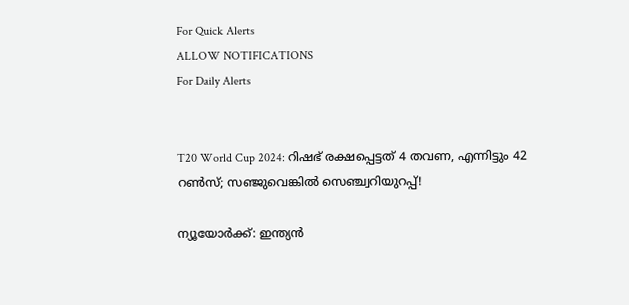For Quick Alerts
ALLOW NOTIFICATIONS
For Daily Alerts


T20 World Cup 2024: റിഷഭ് രക്ഷപ്പെട്ടത് 4 തവണ, എന്നിട്ടും 42 റണ്‍സ്; സഞ്ജുവെങ്കില്‍ സെഞ്ച്വറിയുറപ്പ്!

ന്യൂയോര്‍ക്ക്: ഇന്ത്യന്‍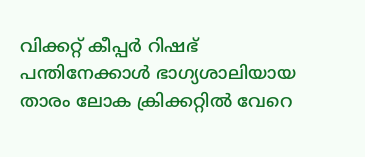വിക്കറ്റ് കീപ്പര്‍ റിഷഭ് പന്തിനേക്കാള്‍ ഭാഗ്യശാലിയായ താരം ലോക ക്രിക്കറ്റില്‍ വേറെ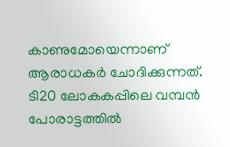കാണുമോയെന്നാണ് ആരാധകര്‍ ചോദിക്കുന്നത്. ടി20 ലോകകപ്പിലെ വമ്പന്‍ പോരാട്ടത്തില്‍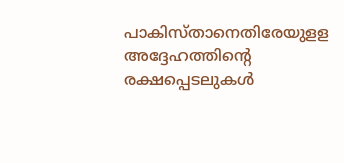പാകിസ്താനെതിരേയുളള അദ്ദേഹത്തിന്റെ രക്ഷപ്പെടലുകള്‍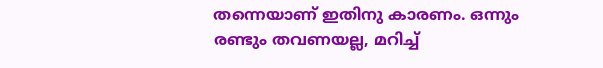തന്നെയാണ് ഇതിനു കാരണം. ഒന്നും രണ്ടും തവണയല്ല, മറിച്ച്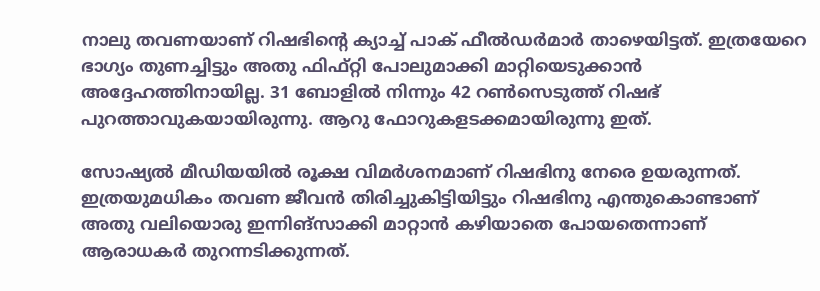നാലു തവണയാണ് റിഷഭിന്റെ ക്യാച്ച് പാക് ഫീല്‍ഡര്‍മാര്‍ താഴെയിട്ടത്. ഇത്രയേറെ ഭാഗ്യം തുണച്ചിട്ടും അതു ഫിഫ്റ്റി പോലുമാക്കി മാറ്റിയെടുക്കാന്‍ അദ്ദേഹത്തിനായില്ല. 31 ബോളില്‍ നിന്നും 42 റണ്‍സെടുത്ത് റിഷഭ് പുറത്താവുകയായിരുന്നു. ആറു ഫോറുകളടക്കമായിരുന്നു ഇത്.

സോഷ്യല്‍ മീഡിയയില്‍ രൂക്ഷ വിമര്‍ശനമാണ് റിഷഭിനു നേരെ ഉയരുന്നത്. ഇത്രയുമധികം തവണ ജീവന്‍ തിരിച്ചുകിട്ടിയിട്ടും റിഷഭിനു എന്തുകൊണ്ടാണ് അതു വലിയൊരു ഇന്നിങ്‌സാക്കി മാറ്റാന്‍ കഴിയാതെ പോയതെന്നാണ് ആരാധകര്‍ തുറന്നടിക്കുന്നത്.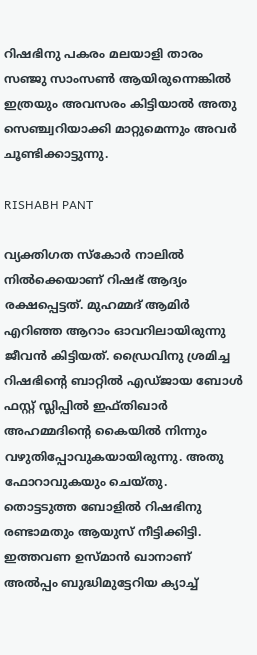റിഷഭിനു പകരം മലയാളി താരം സഞ്ജു സാംസണ്‍ ആയിരുന്നെങ്കില്‍ ഇത്രയും അവസരം കിട്ടിയാല്‍ അതു സെഞ്ച്വറിയാക്കി മാറ്റുമെന്നും അവര്‍ ചൂണ്ടിക്കാട്ടുന്നു.

RISHABH PANT

വ്യക്തിഗത സ്‌കോര്‍ നാലില്‍ നില്‍ക്കെയാണ് റിഷഭ് ആദ്യം രക്ഷപ്പെട്ടത്. മുഹമ്മദ് ആമിര്‍ എറിഞ്ഞ ആറാം ഓവറിലായിരുന്നു ജീവന്‍ കിട്ടിയത്. ഡ്രൈവിനു ശ്രമിച്ച റിഷഭിന്റെ ബാറ്റില്‍ എഡ്ജായ ബോള്‍ ഫസ്റ്റ് സ്ലിപ്പില്‍ ഇഫ്തിഖാര്‍ അഹമ്മദിന്റെ കൈയില്‍ നിന്നും വഴുതിപ്പോവുകയായിരുന്നു. അതു ഫോറാവുകയും ചെയ്തു. തൊട്ടടുത്ത ബോളില്‍ റിഷഭിനു രണ്ടാമതും ആയുസ് നീട്ടിക്കിട്ടി. ഇത്തവണ ഉസ്മാന്‍ ഖാനാണ് അല്‍പ്പം ബുദ്ധിമുട്ടേറിയ ക്യാച്ച്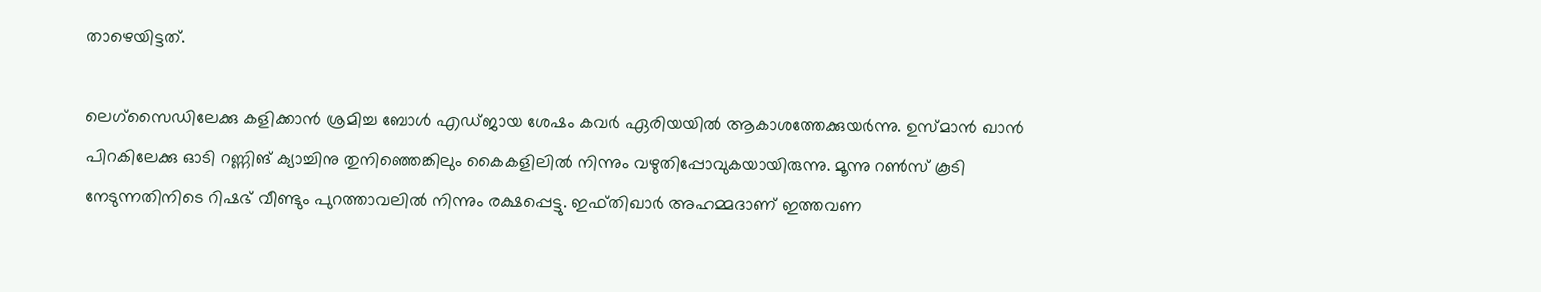താഴെയിട്ടത്.

ലെഗ്‌സൈഡിലേക്കു കളിക്കാന്‍ ശ്രമിച്ച ബോള്‍ എഡ്ജായ ശേഷം കവര്‍ ഏരിയയില്‍ ആകാശത്തേക്കുയര്‍ന്നു. ഉസ്മാന്‍ ഖാന്‍ പിറകിലേക്കു ഓടി റണ്ണിങ് ക്യാച്ചിനു തുനിഞ്ഞെങ്കിലും കൈകളിലില്‍ നിന്നും വഴുതിപ്പോവുകയായിരുന്നു. മൂന്നു റണ്‍സ് കൂടി നേടുന്നതിനിടെ റിഷഭ് വീണ്ടും പുറത്താവലില്‍ നിന്നും രക്ഷപ്പെട്ടു. ഇഫ്തിഖാര്‍ അഹമ്മദാണ് ഇത്തവണ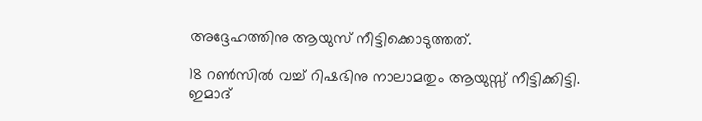അദ്ദേഹത്തിനു ആയുസ് നീട്ടിക്കൊടുത്തത്.

18 റണ്‍സില്‍ വച്ച് റിഷഭിനു നാലാമതും ആയുസ്സ് നീട്ടിക്കിട്ടി. ഇമാദ്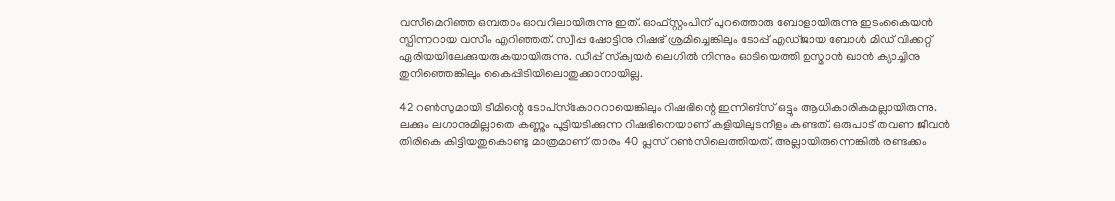വസീമെറിഞ്ഞ ഒമ്പതാം ഓവറിലായിരുന്നു ഇത്. ഓഫ്സ്റ്റംപിന് പുറത്തൊരു ബോളായിരുന്നു ഇടംകൈയന്‍ സ്പിന്നറായ വസീം എറിഞ്ഞത്. സ്വീപ്പ ഷോട്ടിനു റിഷഭ് ശ്രമിച്ചെങ്കിലും ടോപ്പ് എഡ്ജായ ബോള്‍ മിഡ് വിക്കറ്റ് ഏരിയയിലേക്കുയരുകയായിരുന്നു. ഡീപ്പ് സ്‌ക്വയര്‍ ലെഗില്‍ നിന്നും ഓടിയെത്തി ഉസ്മാന്‍ ഖാന്‍ ക്യാച്ചിനു തുനിഞ്ഞെങ്കിലും കൈപ്പിടിയിലൊതുക്കാനായില്ല.

42 റണ്‍സുമായി ടീമിന്റെ ടോപ്‌സ്‌കോററായെങ്കിലും റിഷഭിന്റെ ഇന്നിങ്‌സ് ഒട്ടും ആധികാരികമല്ലായിരുന്നു. ലക്കും ലഗാനുമില്ലാതെ കണ്ണും പൂട്ടിയടിക്കുന്ന റിഷഭിനെയാണ് കളിയിലുടനീളം കണ്ടത്. ഒരുപാട് തവണ ജീവന്‍ തിരികെ കിട്ടിയതുകൊണ്ടു മാത്രമാണ് താരം 40 പ്ലസ് റണ്‍സിലെത്തിയത്. അല്ലായിരുന്നെങ്കില്‍ രണ്ടക്കം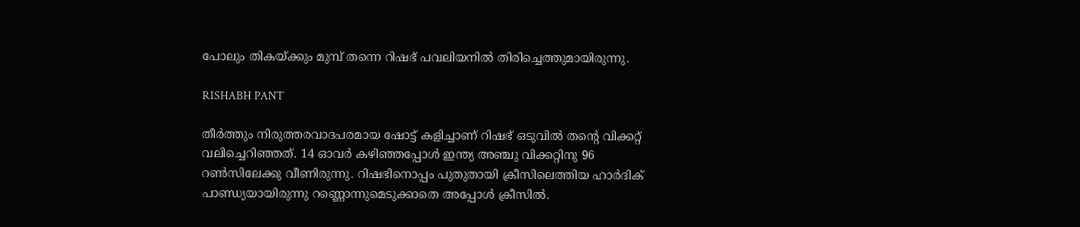പോലും തികയ്ക്കും മുമ്പ് തന്നെ റിഷഭ് പവലിയനില്‍ തിരിച്ചെത്തുമായിരുന്നു.

RISHABH PANT

തീര്‍ത്തും നിരുത്തരവാദപരമായ ഷോട്ട് കളിച്ചാണ് റിഷഭ് ഒടുവില്‍ തന്റെ വിക്കറ്റ് വലിച്ചെറിഞ്ഞത്. 14 ഓവര്‍ കഴിഞ്ഞപ്പോള്‍ ഇന്ത്യ അഞ്ചു വിക്കറ്റിനു 96 റണ്‍സിലേക്കു വീണിരുന്നു. റിഷഭിനൊപ്പം പുതുതായി ക്രീസിലെത്തിയ ഹാര്‍ദിക് പാണ്ഡ്യയായിരുന്നു റണ്ണൊന്നുമെടുക്കാതെ അപ്പോള്‍ ക്രീസില്‍.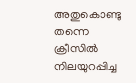അതുകൊണ്ടു തന്നെ ക്രീസില്‍ നിലയുറപ്പിച്ച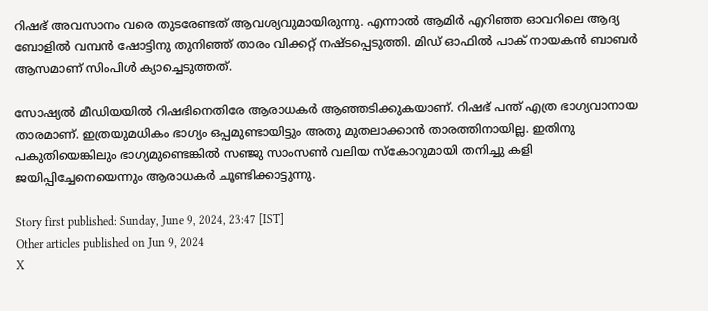റിഷഭ് അവസാനം വരെ തുടരേണ്ടത് ആവശ്യവുമായിരുന്നു. എന്നാല്‍ ആമിര്‍ എറിഞ്ഞ ഓവറിലെ ആദ്യ ബോളില്‍ വമ്പന്‍ ഷോട്ടിനു തുനിഞ്ഞ് താരം വിക്കറ്റ് നഷ്ടപ്പെടുത്തി. മിഡ് ഓഫില്‍ പാക് നായകന്‍ ബാബര്‍ ആസമാണ് സിംപിള്‍ ക്യാച്ചെടുത്തത്.

സോഷ്യല്‍ മീഡിയയില്‍ റിഷഭിനെതിരേ ആരാധകര്‍ ആഞ്ഞടിക്കുകയാണ്. റിഷഭ് പന്ത് എത്ര ഭാഗ്യവാനായ താരമാണ്. ഇത്രയുമധികം ഭാഗ്യം ഒപ്പമുണ്ടായിട്ടും അതു മുതലാക്കാന്‍ താരത്തിനായില്ല. ഇതിനു പകുതിയെങ്കിലും ഭാഗ്യമുണ്ടെങ്കില്‍ സഞ്ജു സാംസണ്‍ വലിയ സ്കോറുമായി തനിച്ചു കളി ജയിപ്പിച്ചേനെയെന്നും ആരാധകര്‍ ചൂണ്ടിക്കാട്ടുന്നു.

Story first published: Sunday, June 9, 2024, 23:47 [IST]
Other articles published on Jun 9, 2024
X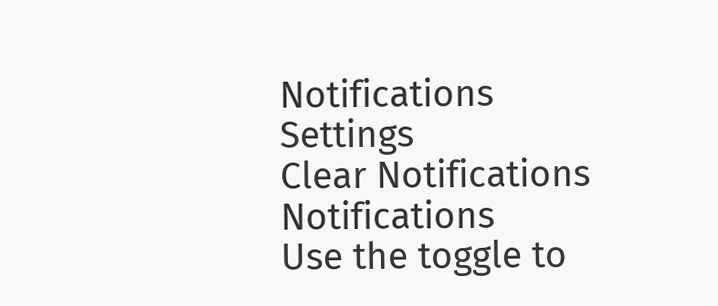Notifications
Settings
Clear Notifications
Notifications
Use the toggle to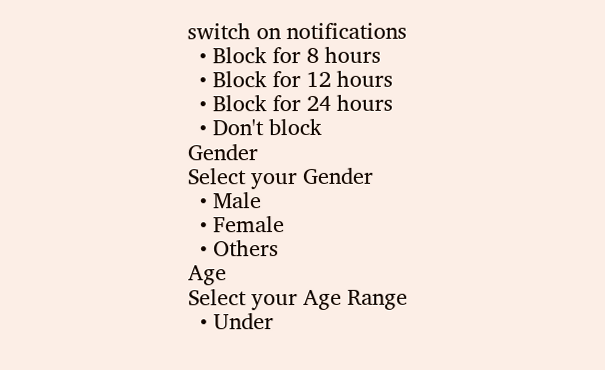switch on notifications
  • Block for 8 hours
  • Block for 12 hours
  • Block for 24 hours
  • Don't block
Gender
Select your Gender
  • Male
  • Female
  • Others
Age
Select your Age Range
  • Under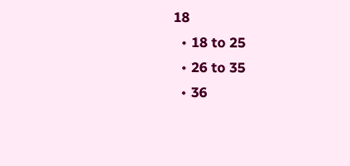18
  • 18 to 25
  • 26 to 35
  • 36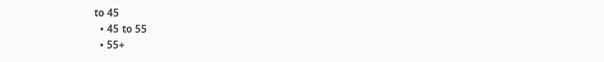to 45
  • 45 to 55
  • 55+